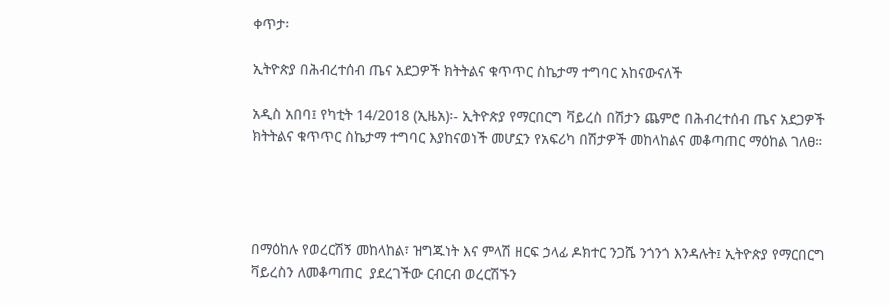ቀጥታ፡

ኢትዮጵያ በሕብረተሰብ ጤና አደጋዎች ክትትልና ቁጥጥር ስኬታማ ተግባር አከናውናለች

አዲስ አበባ፤ የካቲት 14/2018 (ኢዜአ)፡- ኢትዮጵያ የማርበርግ ቫይረስ በሽታን ጨምሮ በሕብረተሰብ ጤና አደጋዎች ክትትልና ቁጥጥር ስኬታማ ተግባር እያከናወነች መሆኗን የአፍሪካ በሽታዎች መከላከልና መቆጣጠር ማዕከል ገለፀ።




በማዕከሉ የወረርሽኝ መከላከል፣ ዝግጁነት እና ምላሽ ዘርፍ ኃላፊ ዶክተር ንጋሼ ንጎንጎ እንዳሉት፤ ኢትዮጵያ የማርበርግ ቫይረስን ለመቆጣጠር  ያደረገችው ርብርብ ወረርሽኙን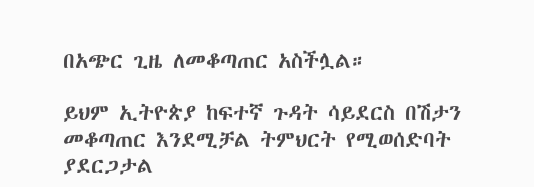በአጭር ጊዜ ለመቆጣጠር አስችሏል።

ይህም ኢትዮጵያ ከፍተኛ ጉዳት ሳይደርስ በሽታን መቆጣጠር እንደሚቻል ትምህርት የሚወሰድባት ያደርጋታል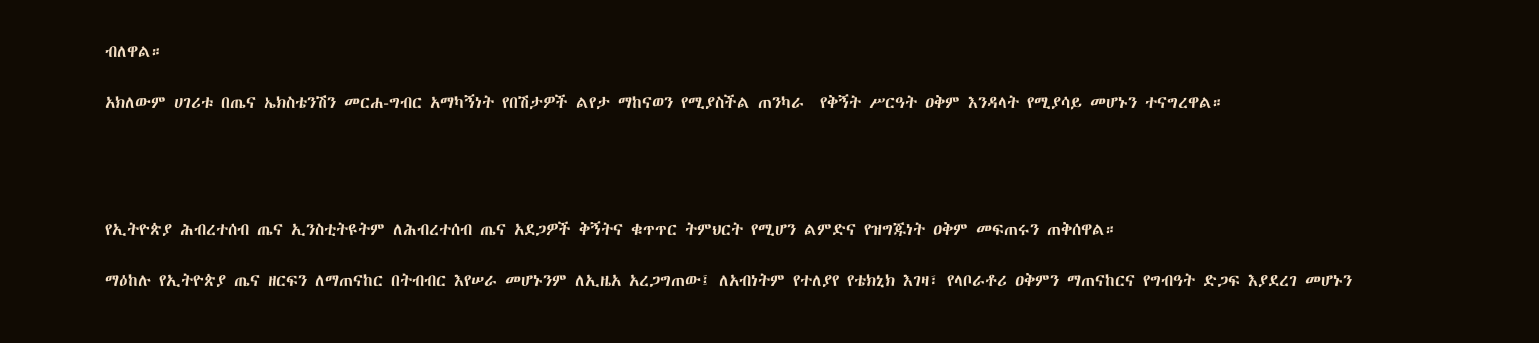ብለዋል።

አክለውም ሀገሪቱ በጤና ኤክስቴንሽን መርሐ-ግብር አማካኝነት የበሽታዎች ልየታ ማከናወን የሚያስችል ጠንካራ  የቅኝት ሥርዓት ዐቅም እንዳላት የሚያሳይ መሆኑን ተናግረዋል።




የኢትዮጵያ ሕብረተሰብ ጤና ኢንስቲትዩትም ለሕብረተሰብ ጤና አደጋዎች ቅኝትና ቁጥጥር ትምህርት የሚሆን ልምድና የዝግጁነት ዐቅም መፍጠሩን ጠቅሰዋል።

ማዕከሉ የኢትዮጵያ ጤና ዘርፍን ለማጠናከር በትብብር እየሠራ መሆኑንም ለኢዜአ አረጋግጠው፤ ለአብነትም የተለያየ የቴክኒክ እገዛ፣ የላቦራቶሪ ዐቅምን ማጠናከርና የግብዓት ድጋፍ እያደረገ መሆኑን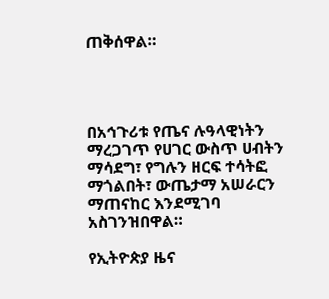ጠቅሰዋል።




በአኅጉሪቱ የጤና ሉዓላዊነትን ማረጋገጥ የሀገር ውስጥ ሀብትን ማሳደግ፣ የግሉን ዘርፍ ተሳትፎ ማጎልበት፣ ውጤታማ አሠራርን ማጠናከር እንደሚገባ አስገንዝበዋል።

የኢትዮጵያ ዜና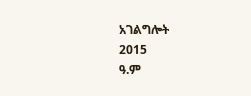አገልግሎት
2015
ዓ.ም